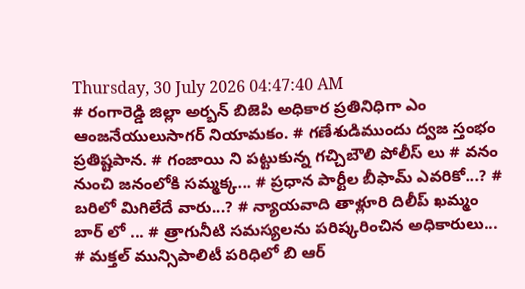Thursday, 30 July 2026 04:47:40 AM
# రంగారెడ్డి జిల్లా అర్బన్ బిజెపి అధికార ప్రతినిధిగా ఎం ఆంజనేయులుసాగర్ నియామకం. # గణేశుడిముందు ద్వజ స్తంభం ప్రతిష్టపాన. # గంజాయి ని పట్టుకున్న గచ్చిబౌలి పోలీస్ లు # వనం నుంచి జనంలోకి సమ్మక్క... # ప్రధాన పార్టీల బీఫామ్ ఎవరికో...? # బరిలో మిగిలేదే వారు...? # న్యాయవాది తాళ్లూరి దిలీప్ ఖమ్మం బార్ లో ... # త్రాగునీటి సమస్యలను పరిష్కరించిన అధికారులు... # మక్తల్ మున్సిపాలిటీ పరిధిలో బి ఆర్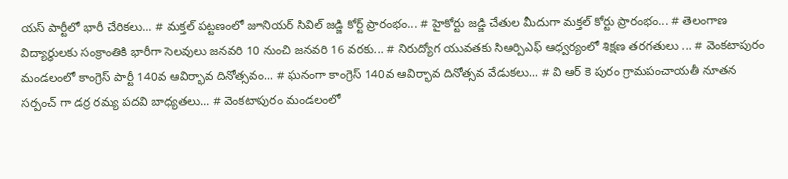యస్ పార్టీలో భారీ చేరికలు... # మక్తల్ పట్టణంలో జూనియర్ సివిల్ జడ్జి కోర్ట్ ప్రారంభం... # హైకోర్టు జడ్జి చేతుల మీదుగా మక్తల్ కోర్టు ప్రారంభం... # తెలంగాణ విద్యార్ధులకు సంక్రాంతికి భారీగా సెలవులు జనవరి 10 నుంచి జనవరి 16 వరకు... # నిరుద్యోగ యువతకు సిఆర్పిఎఫ్ ఆధ్వర్యంలో శిక్షణ తరగతులు ... # వెంకటాపురం మండలంలో కాంగ్రెస్ పార్టీ 140వ ఆవిర్భావ దినోత్సవం... # ఘనంగా కాంగ్రెస్ 140వ ఆవిర్భావ దినోత్సవ వేడుకలు... # వి ఆర్ కె పురం గ్రామపంచాయతీ నూతన సర్పంచ్ గా డర్ర రమ్య పదవి బాధ్యతలు... # వెంకటాపురం మండలంలో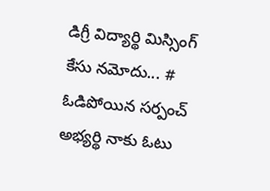డిగ్రీ విద్యార్థి మిస్సింగ్ కేసు నమోదు... # ఓడిపోయిన సర్పంచ్ అభ్యర్థి నాకు ఓటు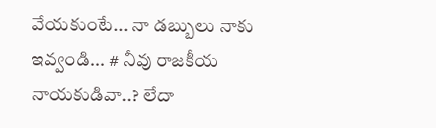వేయకుంటే... నా డబ్బులు నాకు ఇవ్వండి... # నీవు రాజకీయ నాయకుడివా..? లేదా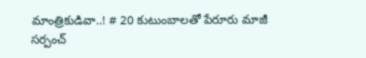మాంత్రికుడివా..! # 20 కుటుంబాలతో పేరూరు మాజీ సర్పంచ్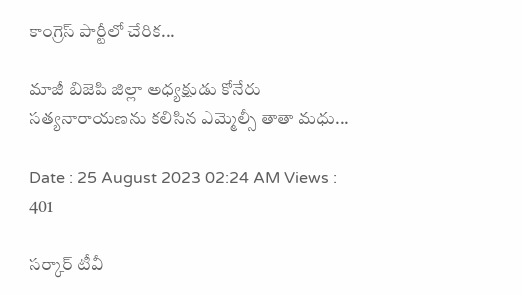కాంగ్రెస్ పార్టీలో చేరిక...

మాజీ బిజెపి జిల్లా అధ్యక్షుడు కోనేరు సత్యనారాయణను కలిసిన ఎమ్మెల్సీ తాతా మధు...

Date : 25 August 2023 02:24 AM Views : 401

సర్కార్ టీవీ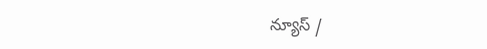న్యూస్ /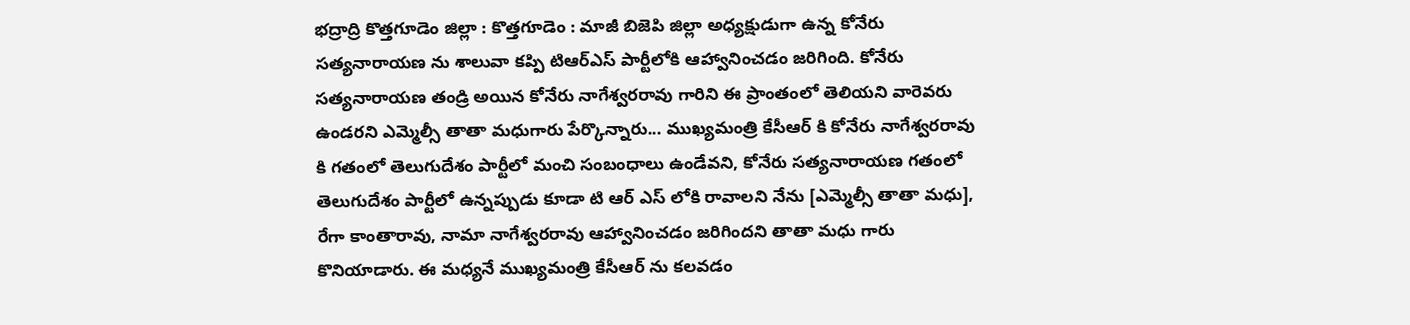భద్రాద్రి కొత్తగూడెం జిల్లా : కొత్తగూడెం : మాజీ బిజెపి జిల్లా అధ్యక్షుడుగా ఉన్న కోనేరు సత్యనారాయణ ను శాలువా కప్పి టిఆర్ఎస్ పార్టీలోకి ఆహ్వానించడం జరిగింది. కోనేరు సత్యనారాయణ తండ్రి అయిన కోనేరు నాగేశ్వరరావు గారిని ఈ ప్రాంతంలో తెలియని వారెవరు ఉండరని ఎమ్మెల్సీ తాతా మధుగారు పేర్కొన్నారు... ముఖ్యమంత్రి కేసీఆర్ కి కోనేరు నాగేశ్వరరావు కి గతంలో తెలుగుదేశం పార్టీలో మంచి సంబంధాలు ఉండేవని, కోనేరు సత్యనారాయణ గతంలో తెలుగుదేశం పార్టీలో ఉన్నప్పుడు కూడా టి ఆర్ ఎస్ లోకి రావాలని నేను [ఎమ్మెల్సీ తాతా మధు], రేగా కాంతారావు, నామా నాగేశ్వరరావు ఆహ్వానించడం జరిగిందని తాతా మధు గారు కొనియాడారు. ఈ మధ్యనే ముఖ్యమంత్రి కేసీఆర్ ను కలవడం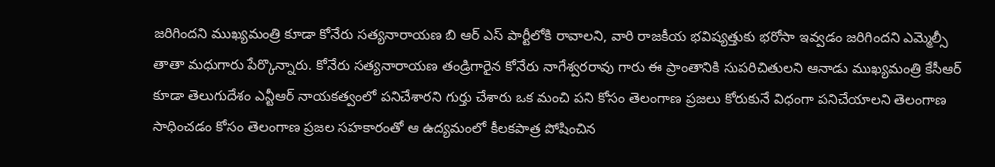జరిగిందని ముఖ్యమంత్రి కూడా కోనేరు సత్యనారాయణ బి ఆర్ ఎస్ పార్టీలోకి రావాలని, వారి రాజకీయ భవిష్యత్తుకు భరోసా ఇవ్వడం జరిగిందని ఎమ్మెల్సీ తాతా మధుగారు పేర్కొన్నారు. కోనేరు సత్యనారాయణ తండ్రిగారైన కోనేరు నాగేశ్వరరావు గారు ఈ ప్రాంతానికి సుపరిచితులని ఆనాడు ముఖ్యమంత్రి కేసీఆర్ కూడా తెలుగుదేశం ఎన్టీఆర్ నాయకత్వంలో పనిచేశారని గుర్తు చేశారు ఒక మంచి పని కోసం తెలంగాణ ప్రజలు కోరుకునే విధంగా పనిచేయాలని తెలంగాణ సాధించడం కోసం తెలంగాణ ప్రజల సహకారంతో ఆ ఉద్యమంలో కీలకపాత్ర పోషించిన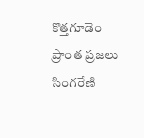కొత్తగూడెం ప్రాంత ప్రజలు సింగరేణి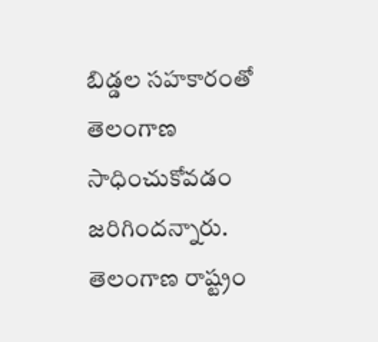బిడ్డల సహకారంతో తెలంగాణ సాధించుకోవడం జరిగిందన్నారు. తెలంగాణ రాష్ట్రం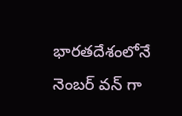భారతదేశంలోనే నెంబర్ వన్ గా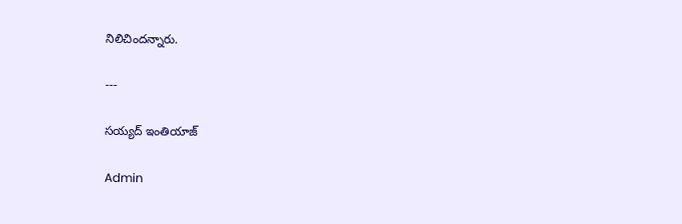నిలిచిందన్నారు.

---

సయ్యద్ ఇంతియాజ్

Admin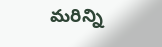మరిన్ని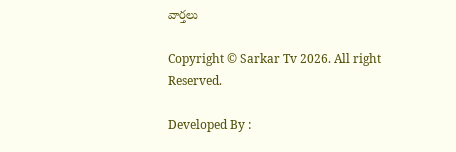వార్తలు

Copyright © Sarkar Tv 2026. All right Reserved.

Developed By :